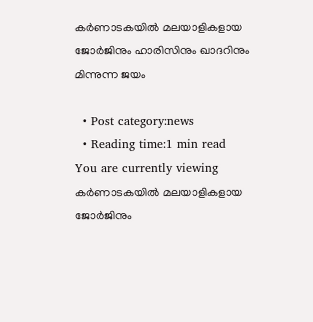കര്‍ണാടകയില്‍ മലയാളികളായ ജോര്‍ജിനും ഹാരിസിനും ഖാദറിനും മിന്നുന്ന ജയം

  • Post category:news
  • Reading time:1 min read
You are currently viewing കര്‍ണാടകയില്‍ മലയാളികളായ ജോര്‍ജിനും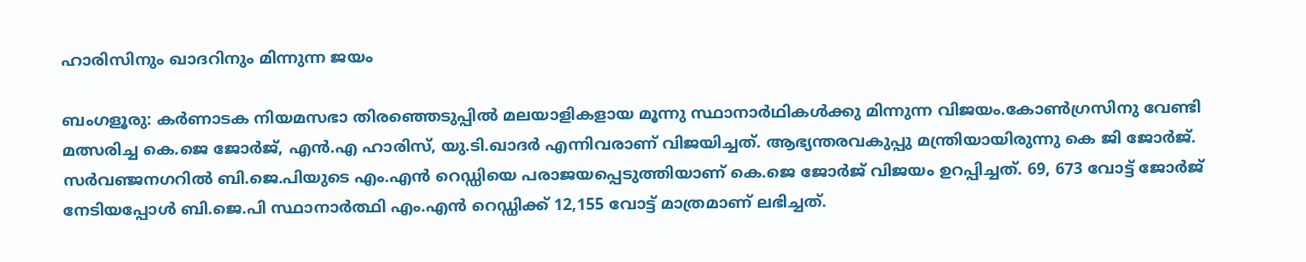ഹാരിസിനും ഖാദറിനും മിന്നുന്ന ജയം

ബംഗളൂരു: കര്‍ണാടക നിയമസഭാ തിരഞ്ഞെടുപ്പില്‍ മലയാളികളായ മൂന്നു സ്ഥാനാര്‍ഥികള്‍ക്കു മിന്നുന്ന വിജയം.കോണ്‍ഗ്രസിനു വേണ്ടി മത്സരിച്ച കെ.ജെ ജോര്‍ജ്, എന്‍.എ ഹാരിസ്, യു.ടി.ഖാദര്‍ എന്നിവരാണ് വിജയിച്ചത്. ആഭ്യന്തരവകുപ്പു മന്ത്രിയായിരുന്നു കെ ജി ജോര്‍ജ്. സര്‍വഞ്ജനഗറില്‍ ബി.ജെ.പിയുടെ എം.എന്‍ റെഡ്ഡിയെ പരാജയപ്പെടുത്തിയാണ് കെ.ജെ ജോര്‍ജ് വിജയം ഉറപ്പിച്ചത്. 69, 673 വോട്ട് ജോര്‍ജ് നേടിയപ്പോള്‍ ബി.ജെ.പി സ്ഥാനാര്‍ത്ഥി എം.എന്‍ റെഡ്ഡിക്ക് 12,155 വോട്ട് മാത്രമാണ് ലഭിച്ചത്.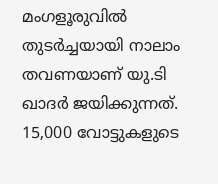മംഗളൂരുവില്‍  തുടര്‍ച്ചയായി നാലാം തവണയാണ് യു.ടി ഖാദര്‍ ജയിക്കുന്നത്. 15,000 വോട്ടുകളുടെ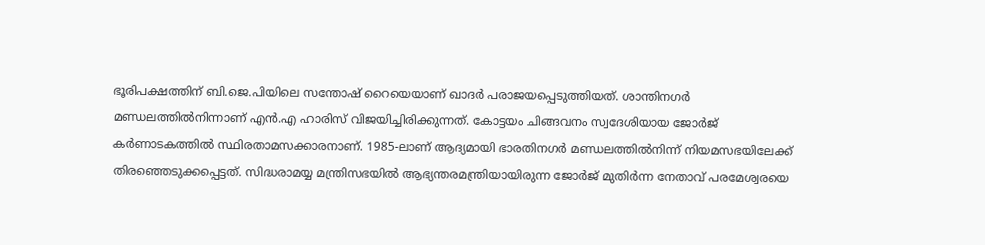ഭൂരിപക്ഷത്തിന് ബി.ജെ.പിയിലെ സന്തോഷ് റൈയെയാണ് ഖാദര്‍ പരാജയപ്പെടുത്തിയത്. ശാന്തിനഗര്‍ മണ്ഡലത്തില്‍നിന്നാണ് എന്‍.എ ഹാരിസ് വിജയിച്ചിരിക്കുന്നത്. കോട്ടയം ചിങ്ങവനം സ്വദേശിയായ ജോര്‍ജ് കര്‍ണാടകത്തില്‍ സ്ഥിരതാമസക്കാരനാണ്. 1985-ലാണ് ആദ്യമായി ഭാരതിനഗര്‍ മണ്ഡലത്തില്‍നിന്ന് നിയമസഭയിലേക്ക് തിരഞ്ഞെടുക്കപ്പെട്ടത്. സിദ്ധരാമയ്യ മന്ത്രിസഭയില്‍ ആഭ്യന്തരമന്ത്രിയായിരുന്ന ജോര്‍ജ് മുതിര്‍ന്ന നേതാവ് പരമേശ്വരയെ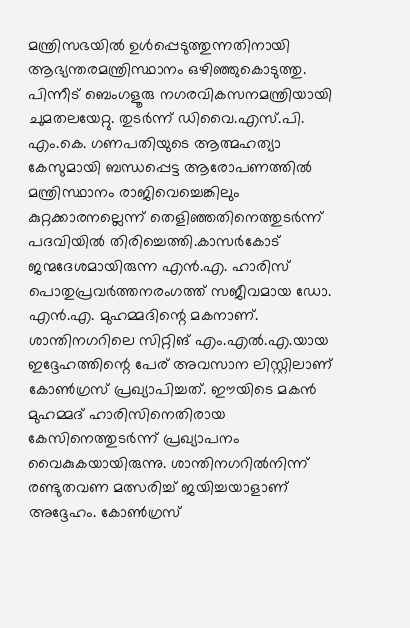മന്ത്രിസഭയില്‍ ഉള്‍പ്പെടുത്തുന്നതിനായി ആഭ്യന്തരമന്ത്രിസ്ഥാനം ഒഴിഞ്ഞുകൊടുത്തു. പിന്നീട് ബെംഗളൂരു നഗരവികസനമന്ത്രിയായി ചുമതലയേറ്റു. തുടര്‍ന്ന് ഡിവൈ.എസ്.പി. എം.കെ. ഗണപതിയുടെ ആത്മഹത്യാ കേസുമായി ബന്ധപ്പെട്ട ആരോപണത്തില്‍ മന്ത്രിസ്ഥാനം രാജിവെച്ചെങ്കിലും കുറ്റക്കാരനല്ലെന്ന് തെളിഞ്ഞതിനെത്തുടര്‍ന്ന് പദവിയില്‍ തിരിച്ചെത്തി.കാസര്‍കോട് ജന്മദേശമായിരുന്ന എന്‍.എ. ഹാരിസ് പൊതുപ്രവര്‍ത്തനരംഗത്ത് സജീവമായ ഡോ. എന്‍.എ. മുഹമ്മദിന്റെ മകനാണ്. ശാന്തിനഗറിലെ സിറ്റിങ് എം.എല്‍.എ.യായ ഇദ്ദേഹത്തിന്റെ പേര് അവസാന ലിസ്റ്റിലാണ് കോണ്‍ഗ്രസ് പ്രഖ്യാപിച്ചത്. ഈയിടെ മകന്‍ മുഹമ്മദ് ഹാരിസിനെതിരായ കേസിനെത്തുടര്‍ന്ന് പ്രഖ്യാപനം വൈകുകയായിരുന്നു. ശാന്തിനഗറില്‍നിന്ന് രണ്ടുതവണ മത്സരിച്ച് ജയിച്ചയാളാണ് അദ്ദേഹം. കോണ്‍ഗ്രസ്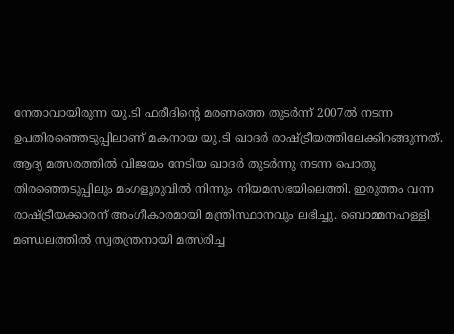നേതാവായിരുന്ന യു.ടി ഫരീദിന്റെ മരണത്തെ തുടര്‍ന്ന് 2007ല്‍ നടന്ന ഉപതിരഞ്ഞെടുപ്പിലാണ് മകനായ യു.ടി ഖാദര്‍ രാഷ്ട്രീയത്തിലേക്കിറങ്ങുന്നത്. ആദ്യ മത്സരത്തില്‍ വിജയം നേടിയ ഖാദര്‍ തുടര്‍ന്നു നടന്ന പൊതു തിരഞ്ഞെടുപ്പിലും മംഗളൂരുവില്‍ നിന്നും നിയമസഭയിലെത്തി. ഇരുത്തം വന്ന രാഷ്ട്രീയക്കാരന് അംഗീകാരമായി മന്ത്രിസ്ഥാനവും ലഭിച്ചു. ബൊമ്മനഹള്ളി മണ്ഡലത്തില്‍ സ്വതന്ത്രനായി മത്സരിച്ച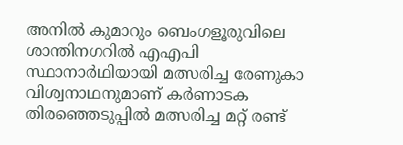അനില്‍ കുമാറും ബെംഗളൂരുവിലെ ശാന്തിനഗറില്‍ എഎപി സ്ഥാനാര്‍ഥിയായി മത്സരിച്ച രേണുകാ വിശ്വനാഥനുമാണ് കര്‍ണാടക തിരഞ്ഞെടുപ്പില്‍ മത്സരിച്ച മറ്റ് രണ്ട്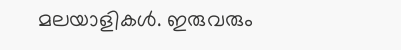മലയാളികള്‍. ഇരുവരും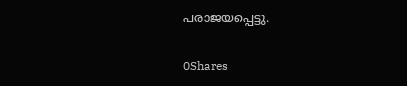പരാജയപ്പെട്ടു.

0Shares